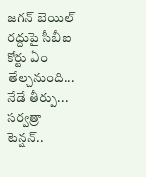జగన్ బెయిల్ రద్దుపై సీబీఐ కోర్టు ఏం తేల్చనుంది... నేడే తీర్పు... సర్వత్రా టెన్షన్..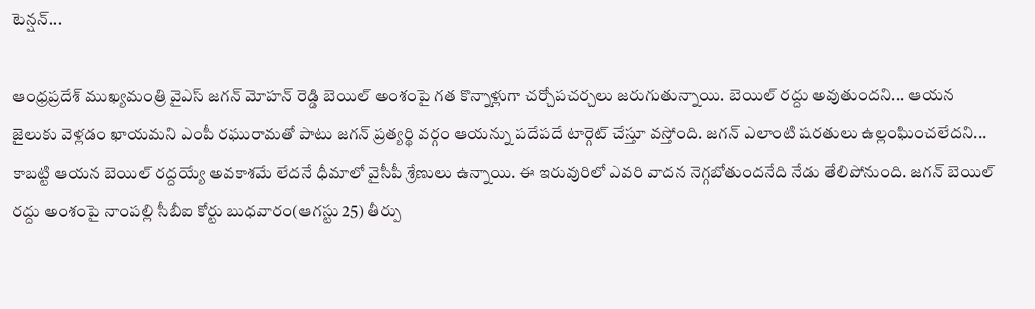టెన్షన్...

ఆంధ్రప్రదేశ్ ముఖ్యమంత్రి వైఎస్ జగన్ మోహన్ రెడ్డి బెయిల్ అంశంపై గత కొన్నాళ్లుగా చర్చోపచర్చలు జరుగుతున్నాయి. బెయిల్ రద్దు అవుతుందని... ఆయన జైలుకు వెళ్లడం ఖాయమని ఎంపీ రఘురామతో పాటు జగన్ ప్రత్యర్థి వర్గం ఆయన్ను పదేపదే టార్గెట్ చేస్తూ వస్తోంది. జగన్ ఎలాంటి షరతులు ఉల్లంఘించలేదని... కాబట్టి ఆయన బెయిల్ రద్దయ్యే అవకాశమే లేదనే ధీమాలో వైసీపీ శ్రేణులు ఉన్నాయి. ఈ ఇరువురిలో ఎవరి వాదన నెగ్గబోతుందనేది నేడు తేలిపోనుంది. జగన్ బెయిల్ రద్దు అంశంపై నాంపల్లి సీబీఐ కోర్టు బుధవారం(ఆగస్టు 25) తీర్పు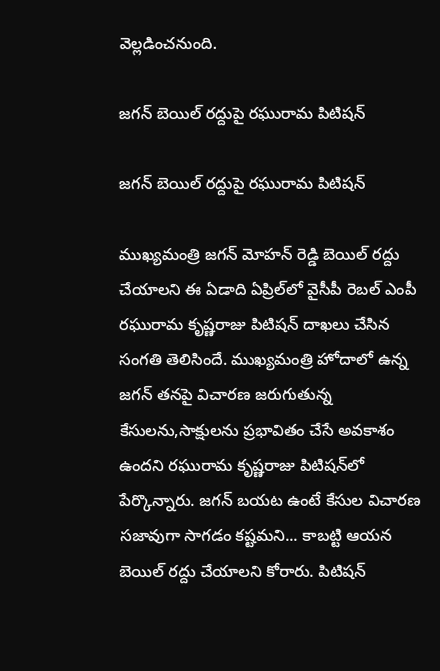వెల్లడించనుంది.

జగన్ బెయిల్ రద్దుపై రఘురామ పిటిషన్

జగన్ బెయిల్ రద్దుపై రఘురామ పిటిషన్

ముఖ్యమంత్రి జగన్ మోహన్ రెడ్డి బెయిల్ రద్దు చేయాలని ఈ ఏడాది ఏప్రిల్‌లో వైసీపీ రెబల్ ఎంపీ రఘురామ కృష్ణరాజు పిటిషన్ దాఖలు చేసిన సంగతి తెలిసిందే. ముఖ్యమంత్రి హోదాలో ఉన్న జగన్ తనపై విచారణ జరుగుతున్న కేసులను,సాక్షులను ప్రభావితం చేసే అవకాశం ఉందని రఘురామ కృష్ణరాజు పిటిషన్‌లో పేర్కొన్నారు. జగన్ బయట ఉంటే కేసుల విచారణ సజావుగా సాగడం కష్టమని... కాబట్టి ఆయన బెయిల్ రద్దు చేయాలని కోరారు. పిటిషన్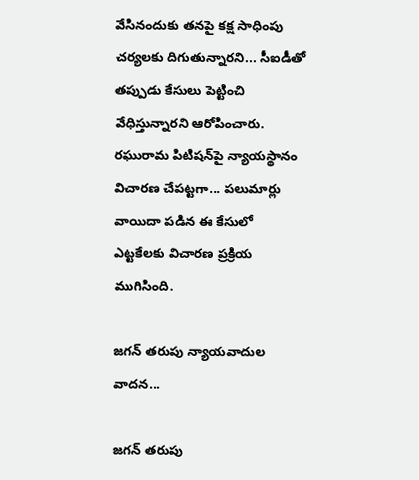వేసినందుకు తనపై కక్ష సాధింపు చర్యలకు దిగుతున్నారని... సీఐడీతో తప్పుడు కేసులు పెట్టించి వేధిస్తున్నారని ఆరోపించారు. రఘురామ పిటిషన్‌పై న్యాయస్థానం విచారణ చేపట్టగా... పలుమార్లు వాయిదా పడిన ఈ కేసులో ఎట్టకేలకు విచారణ ప్రక్రియ ముగిసింది.

జగన్ తరుపు న్యాయవాదుల వాదన...

జగన్ తరుపు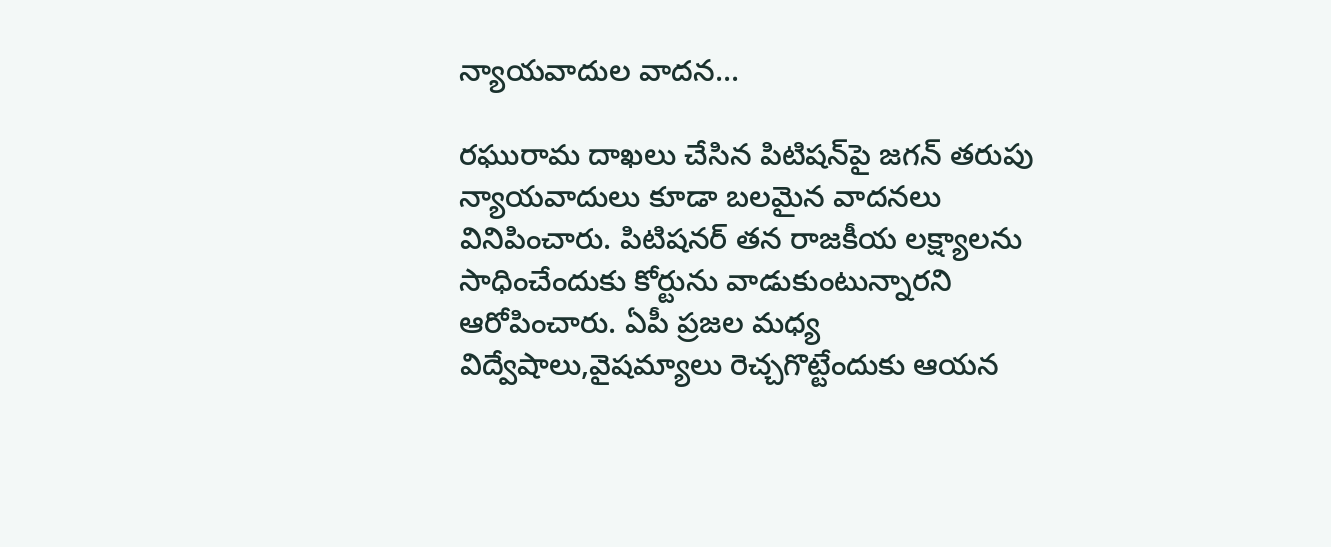న్యాయవాదుల వాదన...

రఘురామ దాఖలు చేసిన పిటిషన్‌పై జగన్ తరుపు న్యాయవాదులు కూడా బలమైన వాదనలు వినిపించారు. పిటిషనర్ తన రాజకీయ లక్ష్యాలను సాధించేందుకు కోర్టును వాడుకుంటున్నారని ఆరోపించారు. ఏపీ ప్రజల మధ్య విద్వేషాలు,వైషమ్యాలు రెచ్చగొట్టేందుకు ఆయన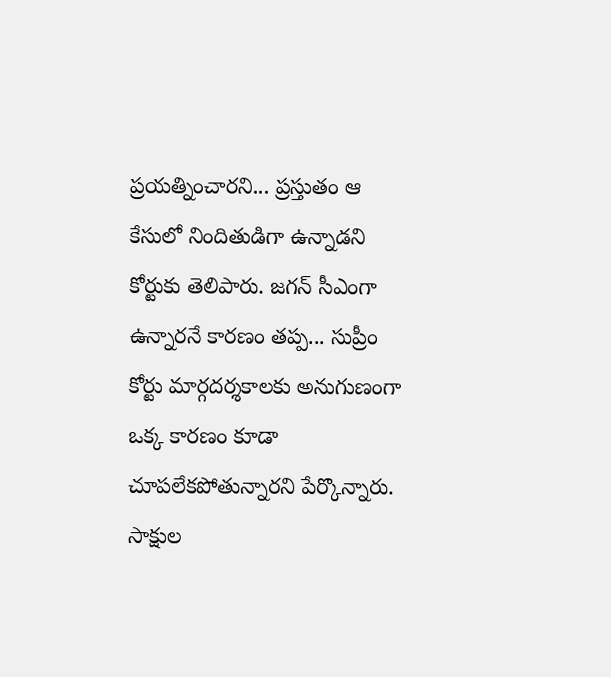ప్రయత్నించారని... ప్రస్తుతం ఆ కేసులో నిందితుడిగా ఉన్నాడని కోర్టుకు తెలిపారు. జగన్ సీఎంగా ఉన్నారనే కారణం తప్ప... సుప్రీం కోర్టు మార్గదర్శకాలకు అనుగుణంగా ఒక్క కారణం కూడా చూపలేకపోతున్నారని పేర్కొన్నారు. సాక్షుల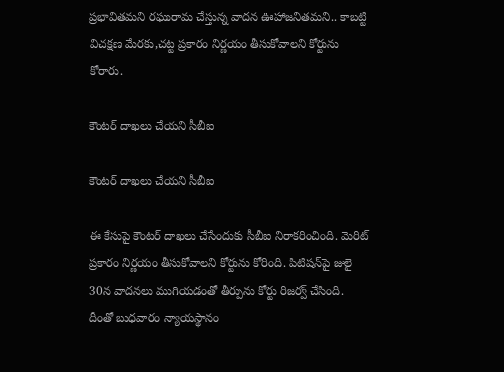ప్రభావితమని రఘురామ చేస్తున్న వాదన ఊహాజనితమని.. కాబట్టి విచక్షణ మేరకు,చట్ట ప్రకారం నిర్ణయం తీసుకోవాలని కోర్టును కోరారు.

కౌంటర్ దాఖలు చేయని సీబీఐ

కౌంటర్ దాఖలు చేయని సీబీఐ

ఈ కేసుపై కౌంటర్ దాఖలు చేసేందుకు సీబీఐ నిరాకరించింది. మెరిట్ ప్రకారం నిర్ణయం తీసుకోవాలని కోర్టును కోరింది. పిటిషన్‌పై జులై 30న వాదనలు ముగియడంతో తీర్పును కోర్టు రిజర్వ్ చేసింది. దీంతో బుధవారం న్యాయస్థానం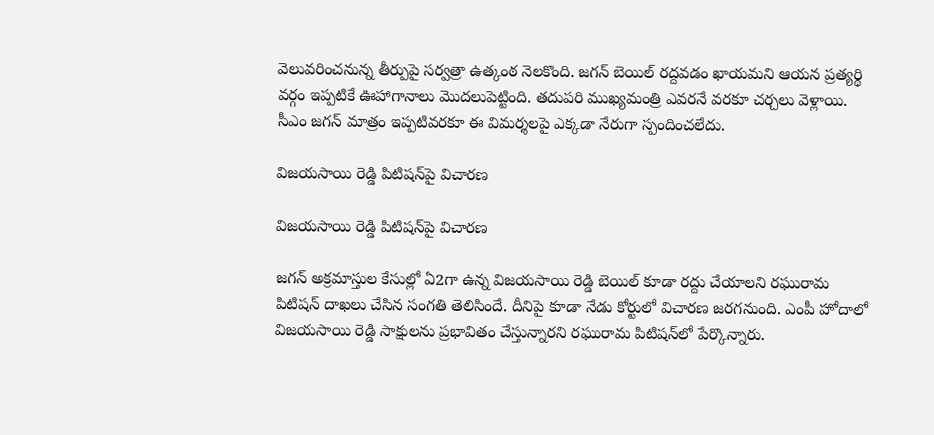వెలువరించనున్న తీర్పుపై సర్వత్రా ఉత్కంఠ నెలకొంది. జగన్ బెయిల్ రద్దవడం ఖాయమని ఆయన ప్రత్యర్థి వర్గం ఇప్పటికే ఊహాగానాలు మొదలుపెట్టింది. తదుపరి ముఖ్యమంత్రి ఎవరనే వరకూ చర్చలు వెళ్లాయి. సీఎం జగన్ మాత్రం ఇప్పటివరకూ ఈ విమర్శలపై ఎక్కడా నేరుగా స్పందించలేదు.

విజయసాయి రెడ్డి పిటిషన్‌పై విచారణ

విజయసాయి రెడ్డి పిటిషన్‌పై విచారణ

జగన్ అక్రమాస్తుల కేసుల్లో ఏ2గా ఉన్న విజయసాయి రెడ్డి బెయిల్ కూడా రద్దు చేయాలని రఘురామ పిటిషన్ దాఖలు చేసిన సంగతి తెలిసిందే. దీనిపై కూడా నేడు కోర్టులో విచారణ జరగనుంది. ఎంపీ హోదాలో విజయసాయి రెడ్డి సాక్షులను ప్రభావితం చేస్తున్నారని రఘురామ పిటిషన్‌లో పేర్కొన్నారు.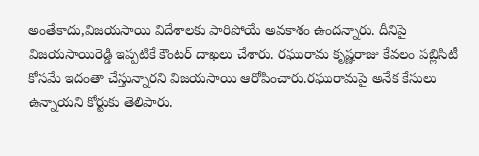అంతేకాదు,విజయసాయి విదేశాలకు పారిపోయే అవకాశం ఉందన్నారు. దీనిపై విజయసాయిరెడ్డి ఇప్పటికే కౌంటర్ దాఖలు చేశారు. రఘురామ కృష్ణరాజు కేవలం పబ్లిసిటీ కోసమే ఇదంతా చేస్తున్నారని విజయసాయి ఆరోపించారు.రఘురామపై అనేక కేసులు ఉన్నాయని కోర్టుకు తెలిపారు.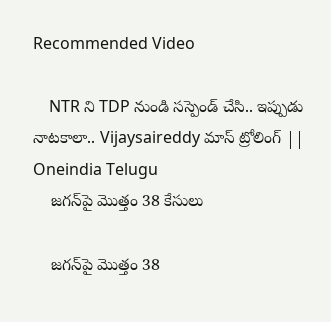Recommended Video

    NTR ని TDP నుండి సస్పెండ్ చేసి.. ఇప్పుడు నాటకాలా.. Vijaysaireddy మాస్ ట్రోలింగ్ || Oneindia Telugu
    జగన్‌పై మొత్తం 38 కేసులు

    జగన్‌పై మొత్తం 38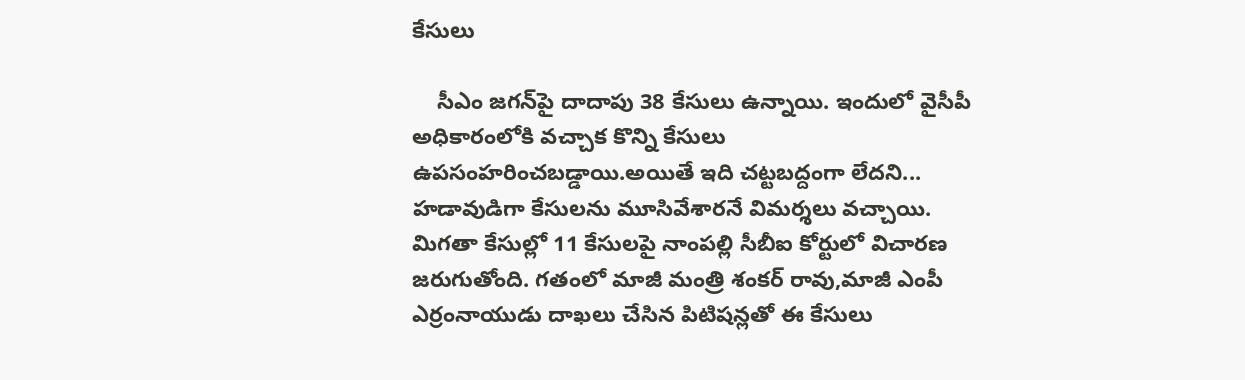కేసులు

    సీఎం జగన్‌పై దాదాపు 38 కేసులు ఉన్నాయి. ఇందులో వైసీపీ అధికారంలోకి వచ్చాక కొన్ని కేసులు ఉపసంహరించబడ్డాయి.అయితే ఇది చట్టబద్దంగా లేదని... హడావుడిగా కేసులను మూసివేశారనే విమర్శలు వచ్చాయి. మిగతా కేసుల్లో 11 కేసులపై నాంపల్లి సీబీఐ కోర్టులో విచారణ జరుగుతోంది. గతంలో మాజీ మంత్రి శంకర్ రావు,మాజీ ఎంపీ ఎర్రంనాయుడు దాఖలు చేసిన పిటిషన్లతో ఈ కేసులు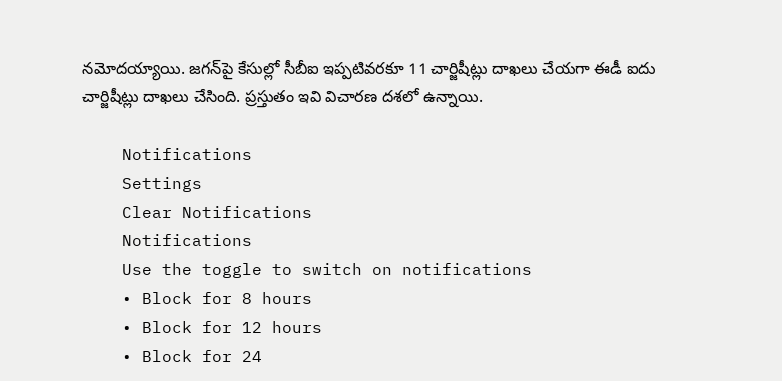నమోదయ్యాయి. జగన్‌పై కేసుల్లో సీబీఐ ఇప్పటివరకూ 11 చార్జిషీట్లు దాఖలు చేయగా ఈడీ ఐదు చార్జిషీట్లు దాఖలు చేసింది. ప్రస్తుతం ఇవి విచారణ దశలో ఉన్నాయి.

    Notifications
    Settings
    Clear Notifications
    Notifications
    Use the toggle to switch on notifications
    • Block for 8 hours
    • Block for 12 hours
    • Block for 24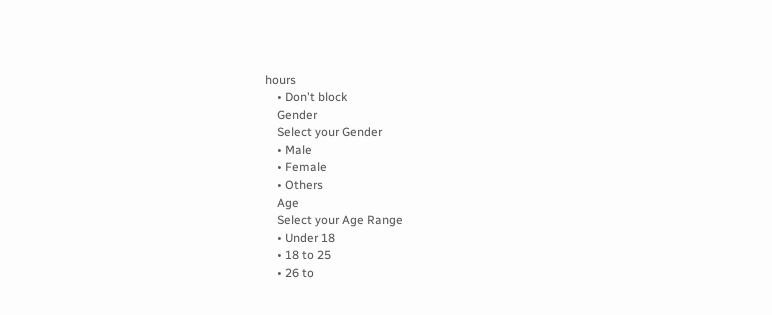hours
    • Don't block
    Gender
    Select your Gender
    • Male
    • Female
    • Others
    Age
    Select your Age Range
    • Under 18
    • 18 to 25
    • 26 to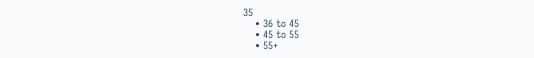35
    • 36 to 45
    • 45 to 55
    • 55+